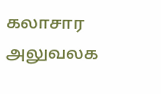கலாசார அலுவலக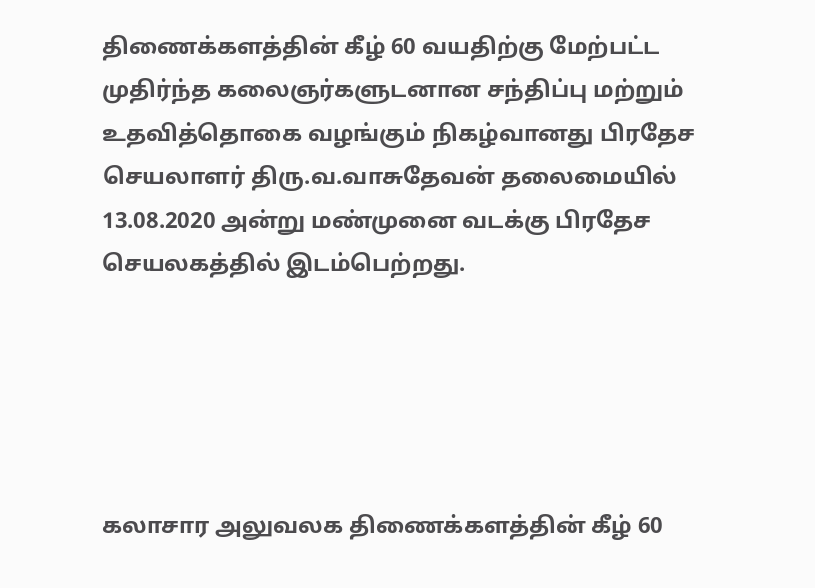திணைக்களத்தின் கீழ் 60 வயதிற்கு மேற்பட்ட முதிர்ந்த கலைஞர்களுடனான சந்திப்பு மற்றும் உதவித்தொகை வழங்கும் நிகழ்வானது பிரதேச செயலாளர் திரு.வ.வாசுதேவன் தலைமையில் 13.08.2020 அன்று மண்முனை வடக்கு பிரதேச செயலகத்தில் இடம்பெற்றது.





கலாசார அலுவலக திணைக்களத்தின் கீழ் 60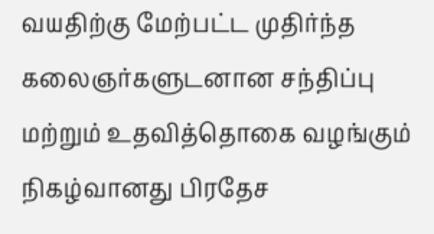வயதிற்கு மேற்பட்ட முதிர்ந்த கலைஞர்களுடனான சந்திப்பு மற்றும் உதவித்தொகை வழங்கும் நிகழ்வானது பிரதேச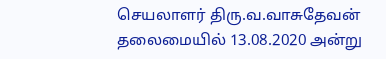செயலாளர் திரு.வ.வாசுதேவன் தலைமையில் 13.08.2020 அன்று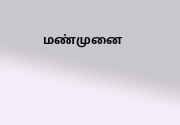மண்முனை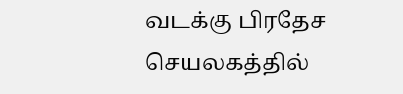வடக்கு பிரதேச செயலகத்தில்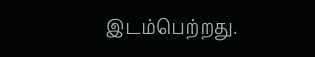இடம்பெற்றது.